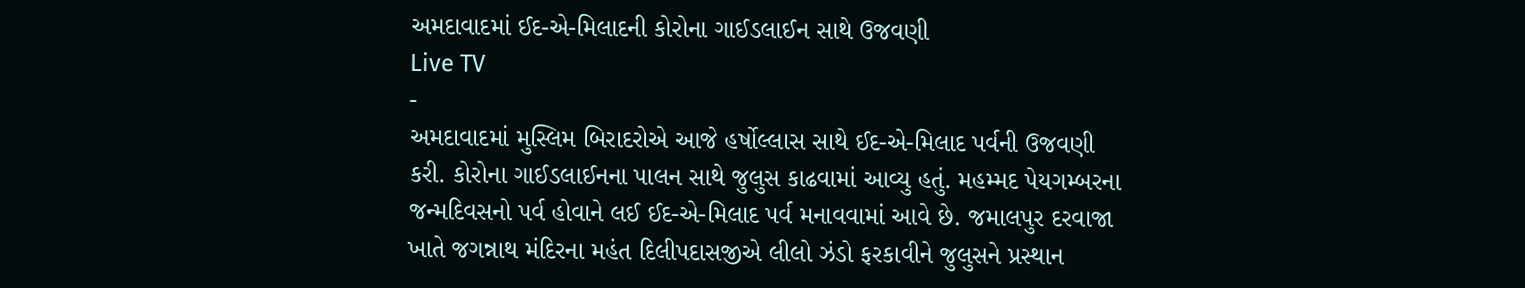અમદાવાદમાં ઈદ-એ-મિલાદની કોરોના ગાઈડલાઈન સાથે ઉજવણી
Live TV
-
અમદાવાદમાં મુસ્લિમ બિરાદરોએ આજે હર્ષોલ્લાસ સાથે ઈદ-એ-મિલાદ પર્વની ઉજવણી કરી. કોરોના ગાઈડલાઈનના પાલન સાથે જુલુસ કાઢવામાં આવ્યુ હતું. મહમ્મદ પેયગમ્બરના જન્મદિવસનો પર્વ હોવાને લઈ ઈદ-એ-મિલાદ પર્વ મનાવવામાં આવે છે. જમાલપુર દરવાજા ખાતે જગન્નાથ મંદિરના મહંત દિલીપદાસજીએ લીલો ઝંડો ફરકાવીને જુલુસને પ્રસ્થાન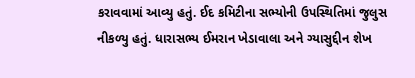કરાવવામાં આવ્યુ હતું. ઈદ કમિટીના સભ્યોની ઉપસ્થિતિમાં જુલુસ નીકળ્યુ હતું. ધારાસભ્ય ઈમરાન ખેડાવાલા અને ગ્યાસુદ્દીન શેખ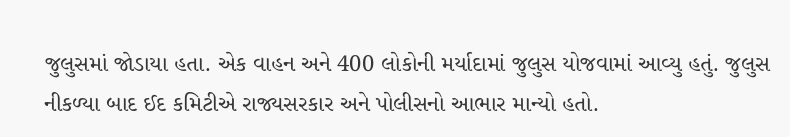જુલુસમાં જોડાયા હતા. એક વાહન અને 400 લોકોની મર્યાદામાં જુલુસ યોજવામાં આવ્યુ હતું. જુલુસ નીકળ્યા બાદ ઈદ કમિટીએ રાજ્યસરકાર અને પોલીસનો આભાર માન્યો હતો.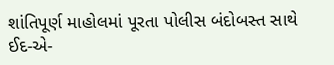શાંતિપૂર્ણ માહોલમાં પૂરતા પોલીસ બંદોબસ્ત સાથે ઈદ-એ-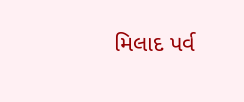મિલાદ પર્વ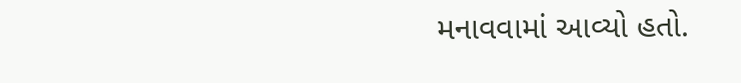મનાવવામાં આવ્યો હતો.